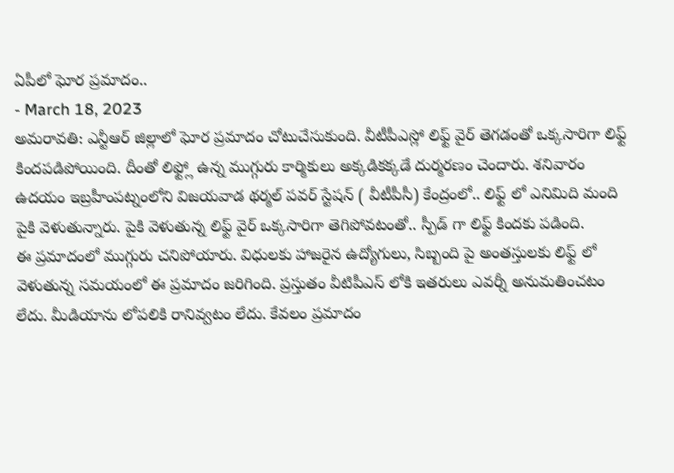ఏపీలో ఘోర ప్రమాదం..
- March 18, 2023
అమరావతి: ఎన్టీఆర్ జిల్లాలో ఘోర ప్రమాదం చోటుచేసుకుంది. వీటీపీఎస్లో లిఫ్ట్ వైర్ తెగడంతో ఒక్కసారిగా లిఫ్ట్ కిందపడిపోయింది. దీంతో లిఫ్ట్లో ఉన్న ముగ్గురు కార్మికులు అక్కడికక్కడే దుర్మరణం చెందారు. శనివారం ఉదయం ఇబ్రహీంపట్నంలోని విజయవాడ థర్మల్ పవర్ స్టేషన్ ( వీటీపీసీ) కేంద్రంలో.. లిఫ్ట్ లో ఎనిమిది మంది పైకి వెళుతున్నారు. పైకి వెళుతున్న లిఫ్ట్ వైర్ ఒక్కసారిగా తెగిపోవటంతో.. స్పీడ్ గా లిఫ్ట్ కిందకు పడింది.
ఈ ప్రమాదంలో ముగ్గురు చనిపోయారు. విధులకు హాజరైన ఉద్యోగులు, సిబ్బంది పై అంతస్తులకు లిఫ్ట్ లో వెళుతున్న సమయంలో ఈ ప్రమాదం జరిగింది. ప్రస్తుతం వీటిపీఎస్ లోకి ఇతరులు ఎవర్నీ అనుమతించటం లేదు. మీడియాను లోపలికి రానివ్వటం లేదు. కేవలం ప్రమాదం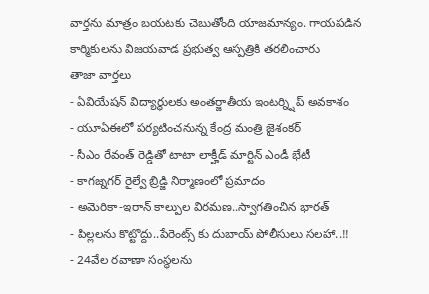వార్తను మాత్రం బయటకు చెబుతోంది యాజమాన్యం. గాయపడిన కార్మికులను విజయవాడ ప్రభుత్వ ఆస్పత్రికి తరలించారు
తాజా వార్తలు
- ఏవియేషన్ విద్యార్థులకు అంతర్జాతీయ ఇంటర్న్షిప్ అవకాశం
- యూఏఈలో పర్యటించనున్న కేంద్ర మంత్రి జైశంకర్
- సీఎం రేవంత్ రెడ్డితో టాటా లాక్హీడ్ మార్టిన్ ఎండీ భేటీ
- కాగజ్నగర్ రైల్వే బ్రిడ్జి నిర్మాణంలో ప్రమాదం
- అమెరికా-ఇరాన్ కాల్పుల విరమణ..స్వాగతించిన భారత్
- పిల్లలను కొట్టొద్దు..పేరెంట్స్ కు దుబాయ్ పోలీసులు సలహా..!!
- 24వేల రవాణా సంస్థలను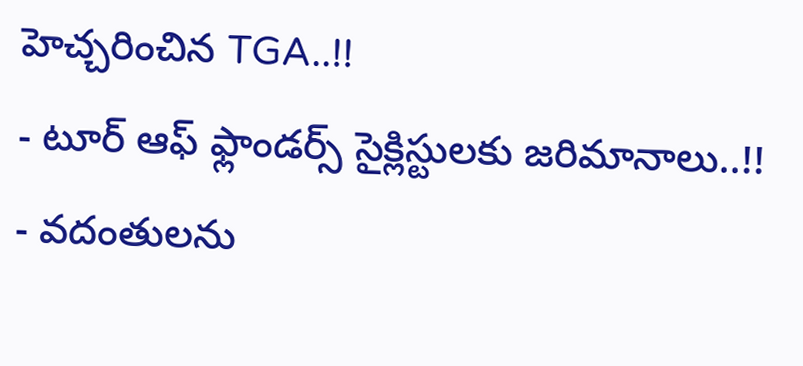హెచ్చరించిన TGA..!!
- టూర్ ఆఫ్ ఫ్లాండర్స్ సైక్లిస్టులకు జరిమానాలు..!!
- వదంతులను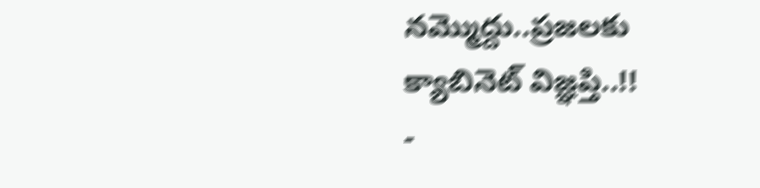నమ్మొద్దు..ప్రజలకు క్యాబినెట్ విజ్ఞప్తి..!!
-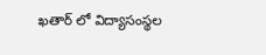ఖతార్ లో విద్యాసంస్థల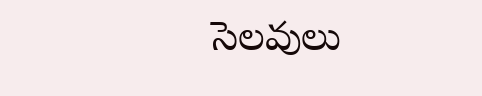సెలవులు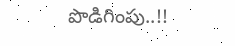పొడిగింపు..!!